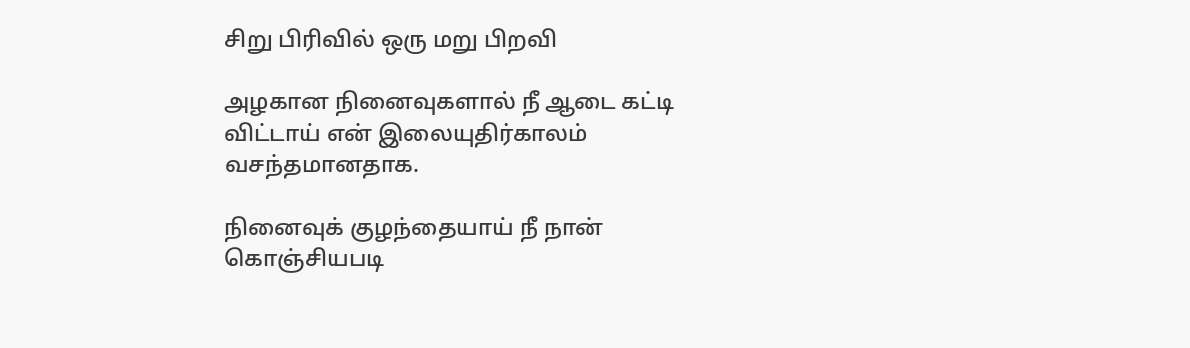சிறு பிரிவில் ஒரு மறு பிறவி

அழகான நினைவுகளால் நீ ஆடை கட்டி விட்டாய் என் இலையுதிர்காலம் வசந்தமானதாக.

நினைவுக் குழந்தையாய் நீ நான் கொஞ்சியபடி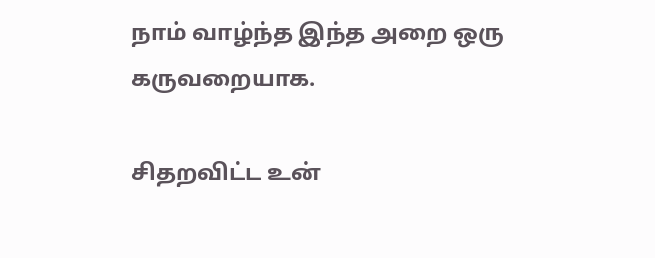நாம் வாழ்ந்த இந்த அறை ஒரு கருவறையாக.

சிதறவிட்ட உன்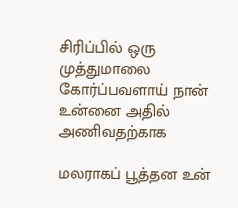சிரிப்பில் ஒரு முத்துமாலை கோர்ப்பவளாய் நான் உன்னை அதில் அணிவதற்காக

மலராகப் பூத்தன உன்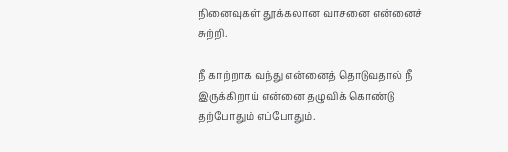நினைவுகள் தூக்கலான வாசனை என்னைச் சுற்றி.

நீ காற்றாக வந்து என்னைத் தொடுவதால் நீ இருக்கிறாய் என்னை தழுவிக் கொண்டு தற்போதும் எப்போதும்.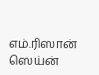எம்.ரிஸான் ஸெய்ன்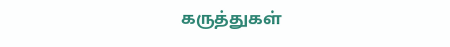கருத்துகள்